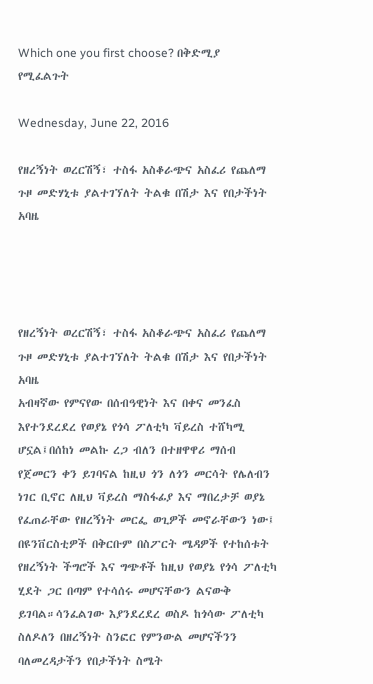Which one you first choose? በቅድሚያ የሚፈልጉት

Wednesday, June 22, 2016

የዘረኝነት ወረርሽኝ፣ ተስፋ አስቆራጭና አስፈሪ የጨለማ ጉዞ መድሃኒቱ ያልተገኘለት ትልቁ በሽታ እና የበታችነት አባዜ




የዘረኝነት ወረርሽኝ፣ ተስፋ አስቆራጭና አስፈሪ የጨለማ ጉዞ መድሃኒቱ ያልተገኘለት ትልቁ በሽታ እና የበታችነት አባዜ
አብዛኛው የምናየው በሰብዓዊነት እና በቀና መንፈስ እየተንደረደረ የወያኔ የጎሳ ፖለቲካ ቫይረስ ተሸካሚ ሆኗል፤በሰከነ መልኩ ረጋ ብለን በተዘዋዋሪ ማሰብ የጀመርን ቀን ይገባናል ከዚህ ጎን ለጎን መርሳት የሌለብን ነገር ቢኖር ለዚህ ቫይረስ ማስፋፊያ እና ማበረታቻ ወያኔ የፈጠራቸው የዘረኝነት መርፌ ወጊዎች መኖራቸውን ነው፤ በዩንቨርስቲዎች በቅርቡም በስፖርት ሜዳዎች የተከሰቱት የዘረኝነት ችግሮች እና ግጭቶች ከዚህ የወያኔ የጎሳ ፖለቲካ ሂደት ጋር በጣም የተሳሰሩ መሆናቸውን ልናውቅ ይገባል።ሳንፈልገው እያንደረደረ ወስዶ ከጎሳው ፖለቲካ ስለዶለን በዘረኝነት ስንፎር የምንውል መሆናችንን ባለመረዳታችን የበታችነት ስሜት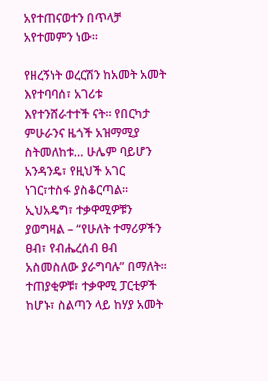አየተጠናወተን በጥላቻ አየተመምን ነው።

የዘረኝነት ወረርሽን ከአመት አመት እየተባባሰ፣ አገሪቱ እየተንሸራተተች ናት። የበርካታ ምሁራንና ዜጎች አዝማሚያ ስትመለከቱ… ሁሌም ባይሆን አንዳንዴ፣ የዚህች አገር ነገር፣ተስፋ ያስቆርጣል። ኢህአዴግ፣ ተቃዋሚዎቹን ያወግዛል – “የሁለት ተማሪዎችን ፀብ፣ የብሔረሰብ ፀብ አስመስለው ያራግባሉ” በማለት። ተጠያቂዎቹ፣ ተቃዋሚ ፓርቲዎች ከሆኑ፣ ስልጣን ላይ ከሃያ አመት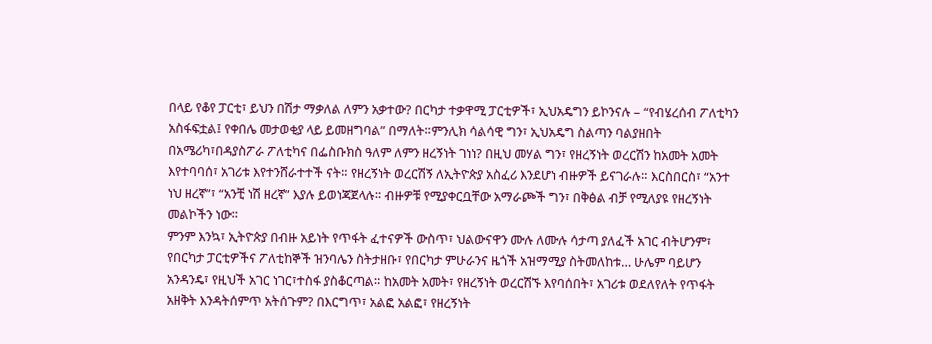በላይ የቆየ ፓርቲ፣ ይህን በሽታ ማቃለል ለምን አቃተው? በርካታ ተቃዋሚ ፓርቲዎች፣ ኢህአዴግን ይኮንናሉ – “የብሄረሰብ ፖለቲካን አስፋፍቷል፤ የቀበሌ መታወቂያ ላይ ይመዘግባል” በማለት።ምንሊክ ሳልሳዊ ግን፣ ኢህአዴግ ስልጣን ባልያዘበት በአሜሪካ፣በዳያስፖራ ፖለቲካና በፌስቡክስ ዓለም ለምን ዘረኝነት ገነነ? በዚህ መሃል ግን፣ የዘረኝነት ወረርሽን ከአመት አመት እየተባባሰ፣ አገሪቱ እየተንሸራተተች ናት። የዘረኝነት ወረርሽኝ ለኢትዮጵያ አስፈሪ እንደሆነ ብዙዎች ይናገራሉ። እርስበርስ፣ “አንተ ነህ ዘረኛ”፣ “አንቺ ነሽ ዘረኛ” እያሉ ይወነጃጀላሉ። ብዙዎቹ የሚያቀርቧቸው አማራጮች ግን፣ በቅፅል ብቻ የሚለያዩ የዘረኝነት መልኮችን ነው።
ምንም እንኳ፣ ኢትዮጵያ በብዙ አይነት የጥፋት ፈተናዎች ውስጥ፣ ህልውናዋን ሙሉ ለሙሉ ሳታጣ ያለፈች አገር ብትሆንም፣ የበርካታ ፓርቲዎችና ፖለቲከኞች ዝንባሌን ስትታዘቡ፣ የበርካታ ምሁራንና ዜጎች አዝማሚያ ስትመለከቱ… ሁሌም ባይሆን አንዳንዴ፣ የዚህች አገር ነገር፣ተስፋ ያስቆርጣል። ከአመት አመት፣ የዘረኝነት ወረርሽኙ እየባሰበት፣ አገሪቱ ወደለየለት የጥፋት አዘቅት እንዳትሰምጥ አትሰጉም? በእርግጥ፣ አልፎ አልፎ፣ የዘረኝነት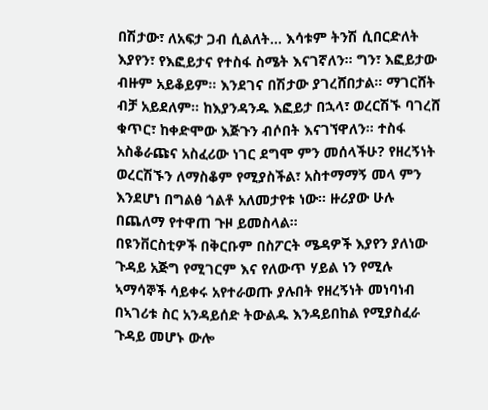በሽታው፣ ለአፍታ ጋብ ሲልለት… እሳቱም ትንሽ ሲበርድለት እያየን፣ የእፎይታና የተስፋ ስሜት እናገኛለን። ግን፣ እፎይታው ብዙም አይቆይም። እንደገና በሽታው ያገረሸበታል። ማገርሸት ብቻ አይደለም። ከእያንዳንዱ እፎይታ በኋላ፣ ወረርሽኙ ባገረሸ ቁጥር፣ ከቀድሞው እጅጉን ብሶበት እናገኘዋለን። ተስፋ አስቆራጩና አስፈሪው ነገር ደግሞ ምን መሰላችሁ? የዘረኝነት ወረርሽኙን ለማስቆም የሚያስችል፣ አስተማማኝ መላ ምን እንደሆነ በግልፅ ጎልቶ አለመታየቱ ነው። ዙሪያው ሁሉ በጨለማ የተዋጠ ጉዞ ይመስላል።
በዩንቨርስቲዎች በቅርቡም በስፖርት ሜዳዎች እያየን ያለነው ጉዳይ አጅግ የሚገርም እና የለውጥ ሃይል ነን የሚሉ ኣማሳኞች ሳይቀሩ አየተራወጡ ያሉበት የዘረኝነት መነባነብ በኣገሪቱ ስር አንዳይሰድ ትውልዱ እንዳይበከል የሚያስፈራ ጉዳይ መሆኑ ውሎ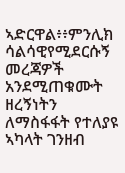ኣድርዋል፥፥ምንሊክ ሳልሳዊየሚደርሱኝ መረጃዎች አንደሚጠቁሙት ዘረኝነትን ለማስፋፋት የተለያዩ ኣካላት ገንዘብ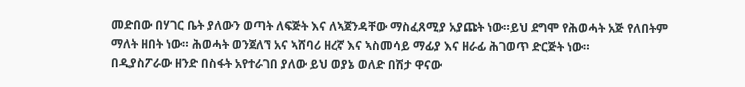መድበው በሃገር ቤት ያለውን ወጣት ለፍጅት እና ለኣጀንዳቸው ማስፈጸሚያ አያጩት ነው።ይህ ደግሞ የሕወሓት አጅ የለበትም ማለት ዘበት ነው። ሕወሓት ወንጀለኘ አና ኣሸባሪ ዘረኛ እና ኣስመሳይ ማፊያ እና ዘራፊ ሕገወጥ ድርጅት ነው።
በዲያስፖራው ዘንድ በስፋት አየተራገበ ያለው ይህ ወያኔ ወለድ በሽታ ዋናው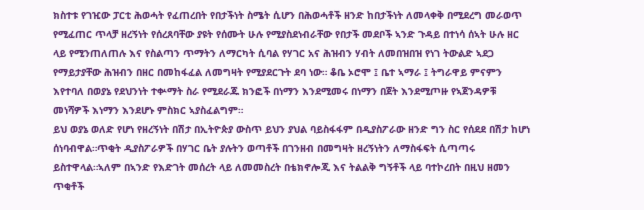ክስተቱ የገዢው ፓርቲ ሕወሓት የፈጠረበት የበታችነት ስሜት ሲሆን በሕወሓቶች ዘንድ ከበታችነት ለመላቀቅ በሚደረግ መራወጥ የሚፈጠር ጥላቻ ዘረኝነት የሰረጸባቸው ያዩት የሰሙት ሁሉ የሚያስደነብራቸው የበታች መደቦች ኣንድ ጉዳይ በተነሳ ሰኣት ሁሉ ዘር ላይ የሚንጠለጠሉ እና የስልጣን ጥማትን ለማርካት ሲባል የሃገር አና ሕዝብን ሃብት ለመበዝበዝ የነገ ትውልድ ኣደጋ የማይታያቸው ሕዝብን በዘር በመከፋፈል ለመግዛት የሚያደርጉት ደባ ነው። ቆቤ ኦሮሞ ፤ ቤተ ኣማራ ፤ ትግራዋይ ምናምን እየተባለ በወያኔ የደህንነት ተቍማት ስራ የሚደራጁ ክንፎች በነማን እንደሚመሩ በነማን በጀት እንደሚጦዙ የኣጀንዳዎቹ መነሻዎች እነማን እንደሆኑ ምስክር ኣያስፈልግም።
ይህ ወያኔ ወለድ የሆነ የዘረኝነት በሽታ በኢትዮጵያ ውስጥ ይህን ያህል ባይስፋፋም በዲያስፖራው ዘንድ ግን ስር የሰደደ በሽታ ከሆነ ሰነባብዋል።ጥቂት ዲያስፖራዎች በሃገር ቤት ያሉትን ወጣቶች በገንዘብ በመግዛት ዘረኝነትን ለማስፋፍት ሲጣጣሩ ይስተዋላል።ኣለም በኣንድ የእድገት መሰረት ላይ ለመመስረት በቴክኖሎጂ እና ትልልቅ ግኝቶች ላይ ባተኮረበት በዚህ ዘመን ጥቂቶች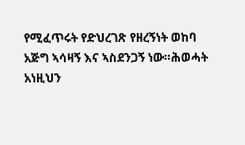የሚፈጥሩት የድህረገጽ የዘረኝነት ወከባ አጅግ ኣሳዛኝ እና ኣስደንጋኝ ነው።ሕወሓት አነዚህን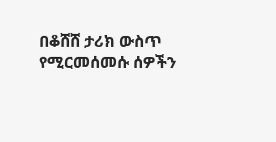በቆሸሸ ታሪክ ውስጥ የሚርመሰመሱ ሰዎችን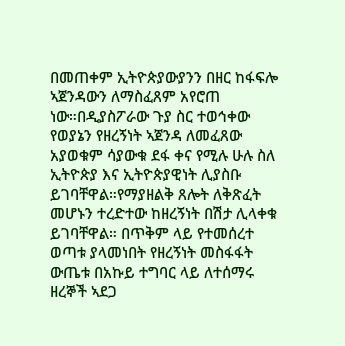በመጠቀም ኢትዮጵያውያንን በዘር ከፋፍሎ ኣጀንዳውን ለማስፈጸም አየሮጠ ነው።በዲያስፖራው ጉያ ስር ተወኅቀው የወያኔን የዘረኝነት ኣጀንዳ ለመፈጸው አያወቁም ሳያውቁ ደፋ ቀና የሚሉ ሁሉ ስለ ኢትዮጵያ እና ኢትዮጵያዊነት ሊያስቡ ይገባቸዋል።የማያዘልቅ ጸሎት ለቅጽፈት መሆኑን ተረድተው ከዘረኝነት በሽታ ሊላቀቁ ይገባቸዋል። በጥቅም ላይ የተመሰረተ ወጣቱ ያላመነበት የዘረኝነት መስፋፋት ውጤቱ በአኩይ ተግባር ላይ ለተሰማሩ ዘረኞች ኣደጋ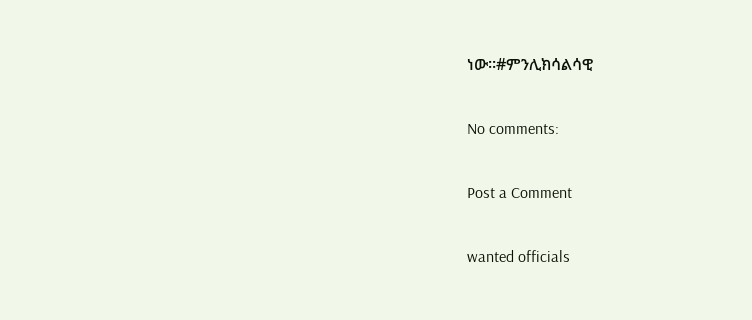ነው።#ምንሊክሳልሳዊ

No comments:

Post a Comment

wanted officials